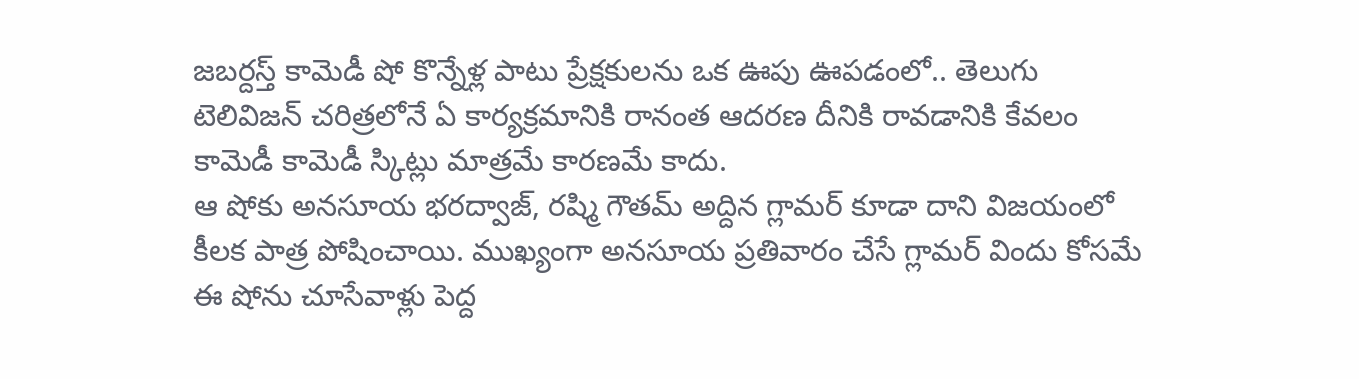జబర్దస్త్ కామెడీ షో కొన్నేళ్ల పాటు ప్రేక్షకులను ఒక ఊపు ఊపడంలో.. తెలుగు టెలివిజన్ చరిత్రలోనే ఏ కార్యక్రమానికి రానంత ఆదరణ దీనికి రావడానికి కేవలం కామెడీ కామెడీ స్కిట్లు మాత్రమే కారణమే కాదు.
ఆ షోకు అనసూయ భరద్వాజ్, రష్మి గౌతమ్ అద్దిన గ్లామర్ కూడా దాని విజయంలో కీలక పాత్ర పోషించాయి. ముఖ్యంగా అనసూయ ప్రతివారం చేసే గ్లామర్ విందు కోసమే ఈ షోను చూసేవాళ్లు పెద్ద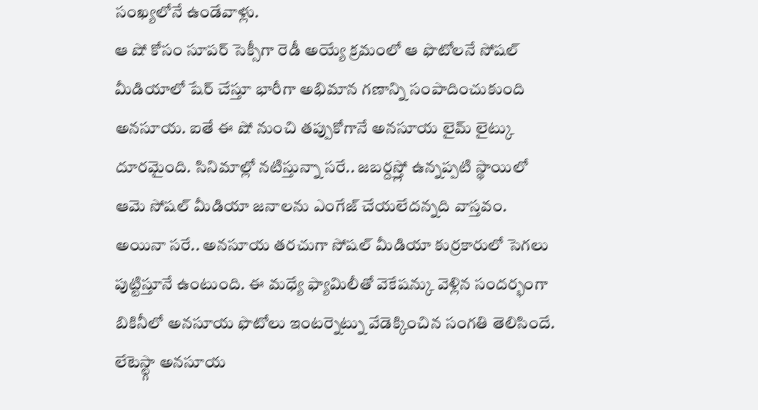సంఖ్యలోనే ఉండేవాళ్లు.
ఆ షో కోసం సూపర్ సెక్సీగా రెడీ అయ్యే క్రమంలో ఆ ఫొటోలనే సోషల్ మీడియాలో షేర్ చేస్తూ భారీగా అభిమాన గణాన్ని సంపాదించుకుంది అనసూయ. ఐతే ఈ షో నుంచి తప్పుకోగానే అనసూయ లైమ్ లైట్కు దూరమైంది. సినిమాల్లో నటిస్తున్నా సరే.. జబర్దస్త్లో ఉన్నప్పటి స్థాయిలో ఆమె సోషల్ మీడియా జనాలను ఎంగేజ్ చేయలేదన్నది వాస్తవం.
అయినా సరే.. అనసూయ తరచుగా సోషల్ మీడియా కుర్రకారులో సెగలు పుట్టిస్తూనే ఉంటుంది. ఈ మధ్యే ఫ్యామిలీతో వెకేషన్కు వెళ్లిన సందర్భంగా బికినీలో అనసూయ ఫొటోలు ఇంటర్నెట్ను వేడెక్కించిన సంగతి తెలిసిందే.
లేటెస్ట్గా అనసూయ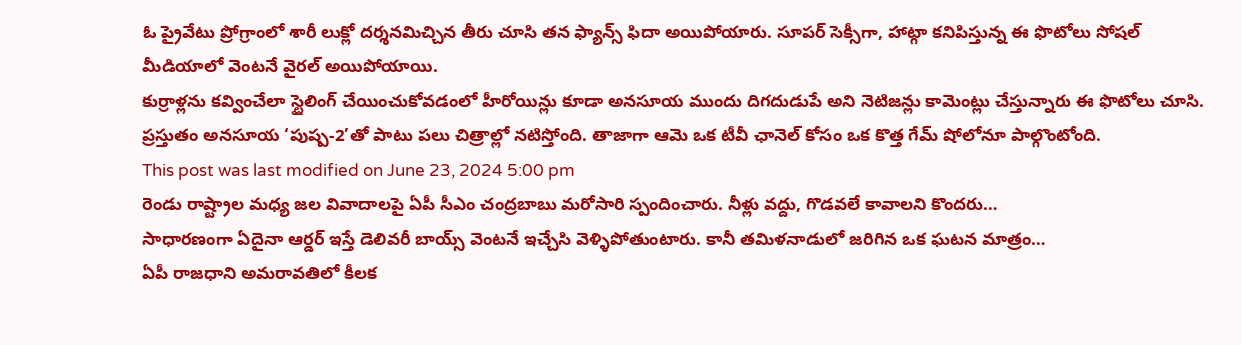ఓ ప్రైవేటు ప్రోగ్రాంలో శారీ లుక్లో దర్శనమిచ్చిన తీరు చూసి తన ఫ్యాన్స్ ఫిదా అయిపోయారు. సూపర్ సెక్సీగా, హాట్గా కనిపిస్తున్న ఈ ఫొటోలు సోషల్ మీడియాలో వెంటనే వైరల్ అయిపోయాయి.
కుర్రాళ్లను కవ్వించేలా స్టైలింగ్ చేయించుకోవడంలో హీరోయిన్లు కూడా అనసూయ ముందు దిగదుడుపే అని నెటిజన్లు కామెంట్లు చేస్తున్నారు ఈ ఫొటోలు చూసి. ప్రస్తుతం అనసూయ ‘పుష్ప-2’తో పాటు పలు చిత్రాల్లో నటిస్తోంది. తాజాగా ఆమె ఒక టీవీ ఛానెల్ కోసం ఒక కొత్త గేమ్ షోలోనూ పాల్గొంటోంది.
This post was last modified on June 23, 2024 5:00 pm
రెండు రాష్ట్రాల మధ్య జల వివాదాలపై ఏపీ సీఎం చంద్రబాబు మరోసారి స్పందించారు. నీళ్లు వద్దు, గొడవలే కావాలని కొందరు…
సాధారణంగా ఏదైనా ఆర్డర్ ఇస్తే డెలివరీ బాయ్స్ వెంటనే ఇచ్చేసి వెళ్ళిపోతుంటారు. కానీ తమిళనాడులో జరిగిన ఒక ఘటన మాత్రం…
ఏపీ రాజధాని అమరావతిలో కీలక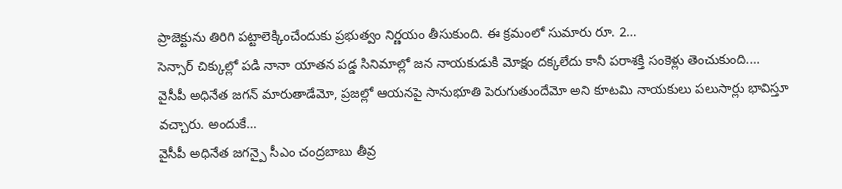ప్రాజెక్టును తిరిగి పట్టాలెక్కించేందుకు ప్రభుత్వం నిర్ణయం తీసుకుంది. ఈ క్రమంలో సుమారు రూ. 2…
సెన్సార్ చిక్కుల్లో పడి నానా యాతన పడ్డ సినిమాల్లో జన నాయకుడుకి మోక్షం దక్కలేదు కానీ పరాశక్తి సంకెళ్లు తెంచుకుంది.…
వైసీపీ అధినేత జగన్ మారుతాడేమో, ప్రజల్లో ఆయనపై సానుభూతి పెరుగుతుందేమో అని కూటమి నాయకులు పలుసార్లు భావిస్తూ వచ్చారు. అందుకే…
వైసీపీ అధినేత జగన్పై సీఎం చంద్రబాబు తీవ్ర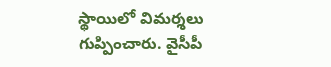స్థాయిలో విమర్శలు గుప్పించారు. వైసీపీ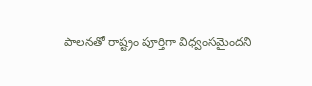పాలనతో రాష్ట్రం పూర్తిగా విధ్వంసమైందని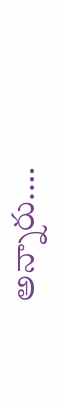అన్నారు.…